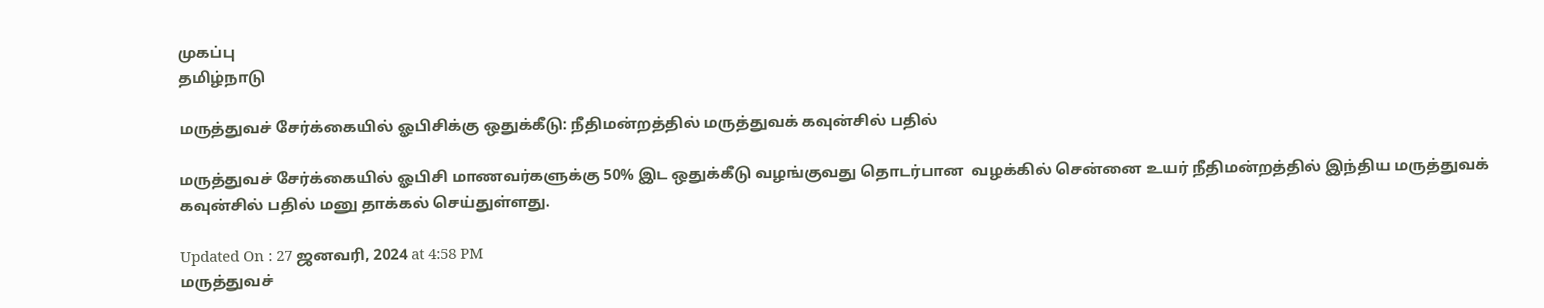முகப்பு
தமிழ்நாடு

மருத்துவச் சேர்க்கையில் ஓபிசிக்கு ஒதுக்கீடு: நீதிமன்றத்தில் மருத்துவக் கவுன்சில் பதில்

மருத்துவச் சேர்க்கையில் ஓபிசி மாணவர்களுக்கு 50% இட ஒதுக்கீடு வழங்குவது தொடர்பான  வழக்கில் சென்னை உயர் நீதிமன்றத்தில் இந்திய மருத்துவக் கவுன்சில் பதில் மனு தாக்கல் செய்துள்ளது.

Updated On : 27 ஜனவரி, 2024 at 4:58 PM
மருத்துவச்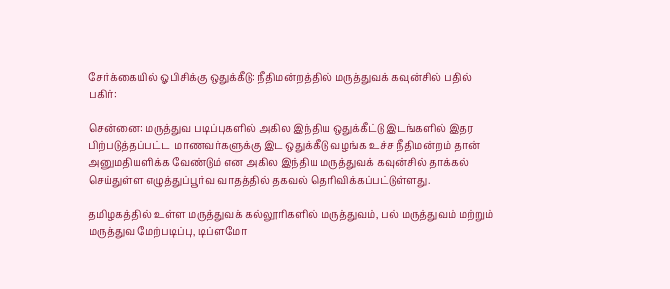சேர்க்கையில் ஓபிசிக்கு ஒதுக்கீடு: நீதிமன்றத்தில் மருத்துவக் கவுன்சில் பதில்
பகிர்:

சென்னை: மருத்துவ படிப்புகளில் அகில இந்திய ஒதுக்கீட்டு இடங்களில் இதர பிற்படுத்தப்பட்ட  மாணவர்களுக்கு இட ஒதுக்கீடு வழங்க உச்ச நீதிமன்றம் தான் அனுமதியளிக்க வேண்டும் என அகில இந்திய மருத்துவக் கவுன்சில் தாக்கல் செய்துள்ள எழுத்துப்பூர்வ வாதத்தில் தகவல் தெரிவிக்கப்பட்டுள்ளது.

தமிழகத்தில் உள்ள மருத்துவக் கல்லூரிகளில் மருத்துவம், பல் மருத்துவம் மற்றும் மருத்துவ மேற்படிப்பு, டிப்ளமோ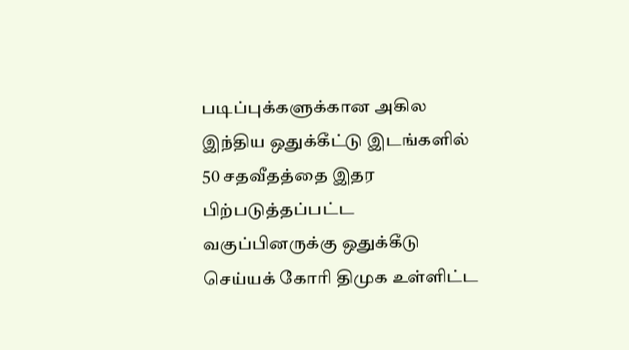படிப்புக்களுக்கான அகில இந்திய ஒதுக்கீட்டு இடங்களில் 50 சதவீதத்தை இதர பிற்படுத்தப்பட்ட வகுப்பினருக்கு ஒதுக்கீடு செய்யக் கோரி திமுக உள்ளிட்ட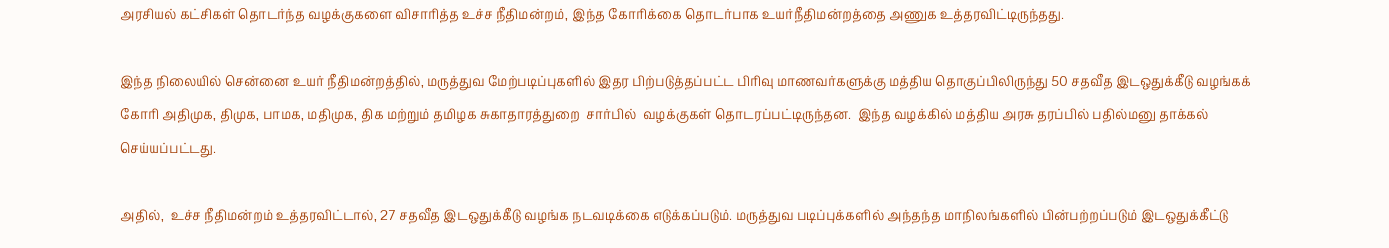அரசியல் கட்சிகள் தொடர்ந்த வழக்குகளை விசாரித்த உச்ச நீதிமன்றம், இந்த கோரிக்கை தொடர்பாக உயர்நீதிமன்றத்தை அணுக உத்தரவிட்டிருந்தது.

இந்த நிலையில் சென்னை உயர் நீதிமன்றத்தில், மருத்துவ மேற்படிப்புகளில் இதர பிற்படுத்தப்பட்ட பிரிவு மாணவர்களுக்கு மத்திய தொகுப்பிலிருந்து 50 சதவீத இடஒதுக்கீடு வழங்கக் கோரி அதிமுக, திமுக, பாமக, மதிமுக, திக மற்றும் தமிழக சுகாதாரத்துறை  சார்பில்  வழக்குகள் தொடரப்பட்டிருந்தன.  இந்த வழக்கில் மத்திய அரசு தரப்பில் பதில்மனு தாக்கல் செய்யப்பட்டது.

அதில்,  உச்ச நீதிமன்றம் உத்தரவிட்டால், 27 சதவீத இடஒதுக்கீடு வழங்க நடவடிக்கை எடுக்கப்படும். மருத்துவ படிப்புக்களில் அந்தந்த மாநிலங்களில் பின்பற்றப்படும் இடஒதுக்கீட்டு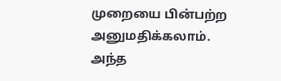முறையை பின்பற்ற அனுமதிக்கலாம்.  அந்த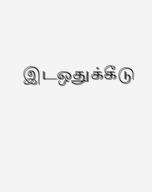இடஒதுக்கீடு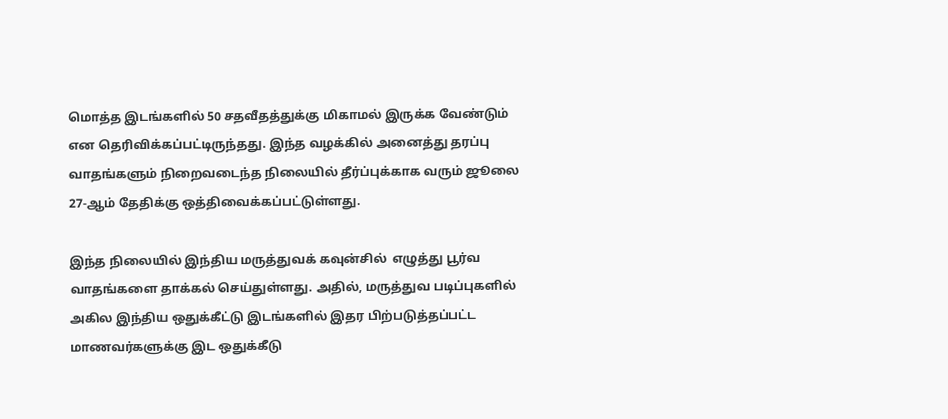மொத்த இடங்களில் 50 சதவீதத்துக்கு மிகாமல் இருக்க வேண்டும் என தெரிவிக்கப்பட்டிருந்தது. இந்த வழக்கில் அனைத்து தரப்பு வாதங்களும் நிறைவடைந்த நிலையில் தீர்ப்புக்காக வரும் ஜூலை 27-ஆம் தேதிக்கு ஒத்திவைக்கப்பட்டுள்ளது.

இந்த நிலையில் இந்திய மருத்துவக் கவுன்சில்  எழுத்து பூர்வ வாதங்களை தாக்கல் செய்துள்ளது. அதில், மருத்துவ படிப்புகளில் அகில இந்திய ஒதுக்கீட்டு இடங்களில் இதர பிற்படுத்தப்பட்ட  மாணவர்களுக்கு இட ஒதுக்கீடு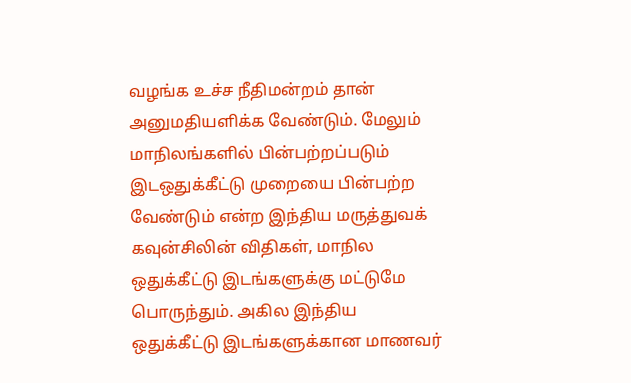வழங்க உச்ச நீதிமன்றம் தான் அனுமதியளிக்க வேண்டும். மேலும் மாநிலங்களில் பின்பற்றப்படும் இடஒதுக்கீட்டு முறையை பின்பற்ற வேண்டும் என்ற இந்திய மருத்துவக் கவுன்சிலின் விதிகள், மாநில ஒதுக்கீட்டு இடங்களுக்கு மட்டுமே பொருந்தும். அகில இந்திய ஒதுக்கீட்டு இடங்களுக்கான மாணவர்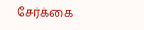சேர்க்கை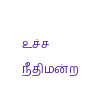உச்ச நீதிமன்ற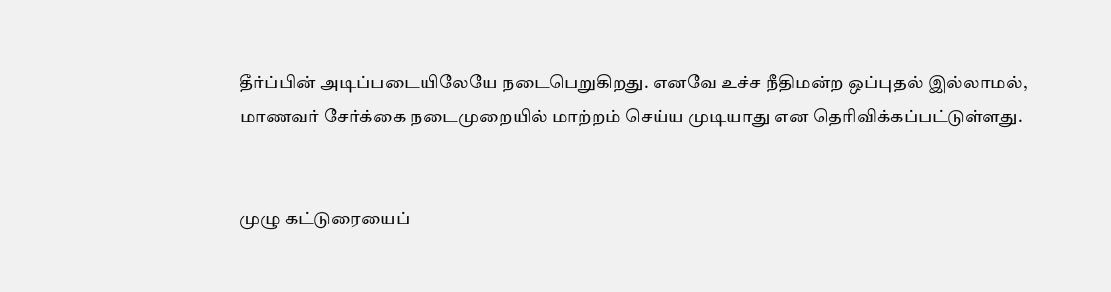தீர்ப்பின் அடிப்படையிலேயே நடைபெறுகிறது. எனவே உச்ச நீதிமன்ற ஒப்புதல் இல்லாமல், மாணவர் சேர்க்கை நடைமுறையில் மாற்றம் செய்ய முடியாது என தெரிவிக்கப்பட்டுள்ளது.


முழு கட்டுரையைப்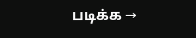படிக்க →